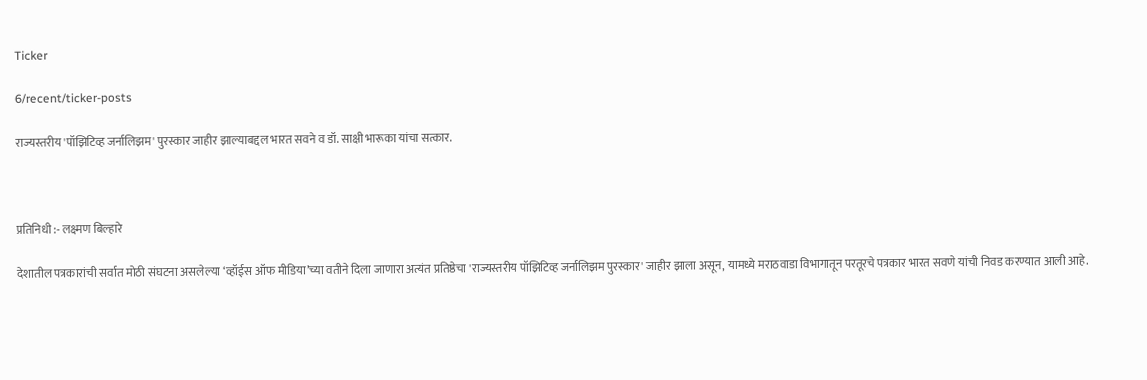Ticker

6/recent/ticker-posts

राज्यस्तरीय 'पॉझिटिव्ह जर्नालिझम' पुरस्कार जाहीर झाल्याबद्दल भारत सवने व डॉ. साक्षी भारूका यांचा सत्कार.



प्रतिनिधी :- लक्ष्मण बिल्हारे

देशातील पत्रकारांची सर्वात मोठी संघटना असलेल्या ‘व्हॉईस ऑफ मीडिया’च्या वतीने दिला जाणारा अत्यंत प्रतिष्ठेचा 'राज्यस्तरीय पॉझिटिव्ह जर्नालिझम पुरस्कार' जाहीर झाला असून, यामध्ये मराठवाडा विभागातून परतूरचे पत्रकार भारत सवणे यांची निवड करण्यात आली आहे.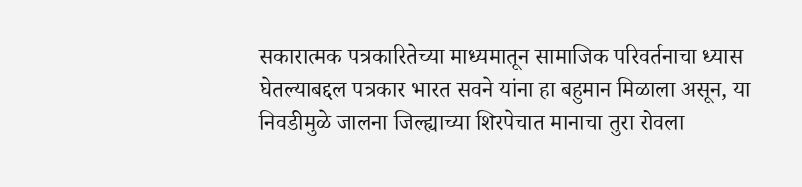सकारात्मक पत्रकारितेच्या माध्यमातून सामाजिक परिवर्तनाचा ध्यास घेतल्याबद्दल पत्रकार भारत सवने यांना हा बहुमान मिळाला असून, या निवडीमुळे जालना जिल्ह्याच्या शिरपेचात मानाचा तुरा रोवला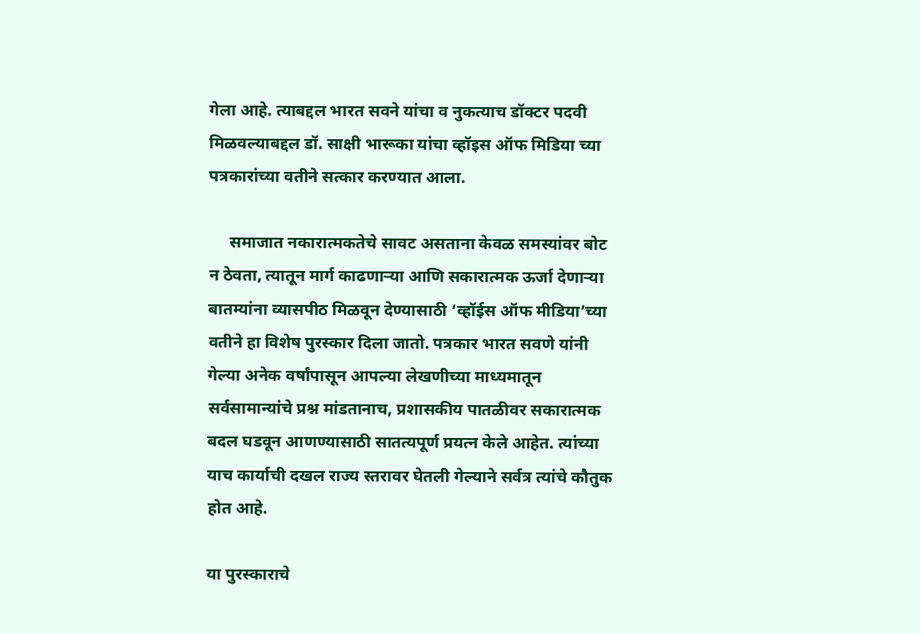गेला आहे. त्याबद्दल भारत सवने यांचा व नुकत्याच डॉक्टर पदवी मिळवल्याबद्दल डॉ. साक्षी भारूका यांचा व्हॉइस ऑफ मिडिया च्या पत्रकारांच्या वतीने सत्कार करण्यात आला.

     समाजात नकारात्मकतेचे सावट असताना केवळ समस्यांवर बोट न ठेवता, त्यातून मार्ग काढणाऱ्या आणि सकारात्मक ऊर्जा देणाऱ्या बातम्यांना व्यासपीठ मिळवून देण्यासाठी ‘व्हॉईस ऑफ मीडिया’च्या वतीने हा विशेष पुरस्कार दिला जातो. पत्रकार भारत सवणे यांनी गेल्या अनेक वर्षांपासून आपल्या लेखणीच्या माध्यमातून सर्वसामान्यांचे प्रश्न मांडतानाच, प्रशासकीय पातळीवर सकारात्मक बदल घडवून आणण्यासाठी सातत्यपूर्ण प्रयत्न केले आहेत. त्यांच्या याच कार्याची दखल राज्य स्तरावर घेतली गेल्याने सर्वत्र त्यांचे कौतुक होत आहे.

या पुरस्काराचे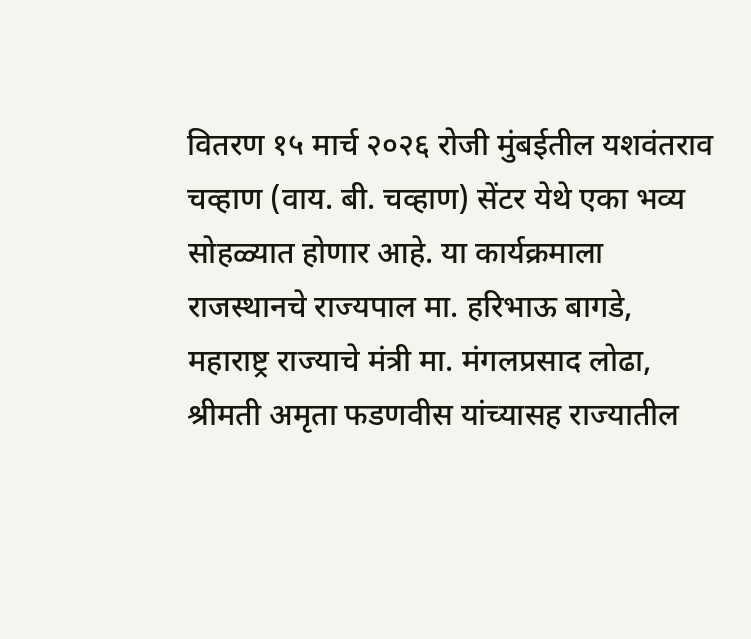वितरण १५ मार्च २०२६ रोजी मुंबईतील यशवंतराव चव्हाण (वाय. बी. चव्हाण) सेंटर येथे एका भव्य सोहळ्यात होणार आहे. या कार्यक्रमाला राजस्थानचे राज्यपाल मा. हरिभाऊ बागडे, महाराष्ट्र राज्याचे मंत्री मा. मंगलप्रसाद लोढा, श्रीमती अमृता फडणवीस यांच्यासह राज्यातील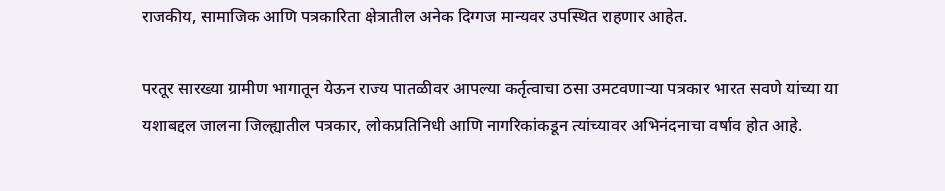राजकीय, सामाजिक आणि पत्रकारिता क्षेत्रातील अनेक दिग्गज मान्यवर उपस्थित राहणार आहेत.

परतूर सारख्या ग्रामीण भागातून येऊन राज्य पातळीवर आपल्या कर्तृत्वाचा ठसा उमटवणाऱ्या पत्रकार भारत सवणे यांच्या या यशाबद्दल जालना जिल्ह्यातील पत्रकार, लोकप्रतिनिधी आणि नागरिकांकडून त्यांच्यावर अभिनंदनाचा वर्षाव होत आहे.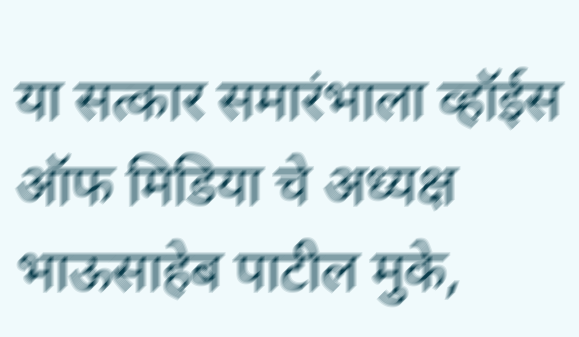या सत्कार समारंभाला व्हॉईस ऑफ मिडिया चे अध्यक्ष भाऊसाहेब पाटील मुके,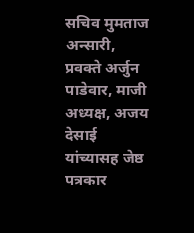सचिव मुमताज अन्सारी, प्रवक्ते अर्जुन पाडेवार, माजी अध्यक्ष, अजय देसाई यांच्यासह जेष्ठ पत्रकार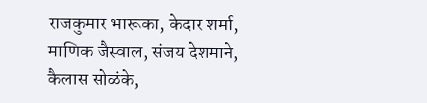राजकुमार भारूका, केदार शर्मा, माणिक जैस्वाल, संजय देशमाने, कैलास सोळंके,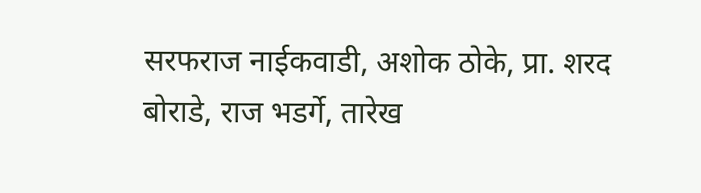सरफराज नाईकवाडी, अशोक ठोके, प्रा. शरद बोराडे, राज भडर्गे, तारेख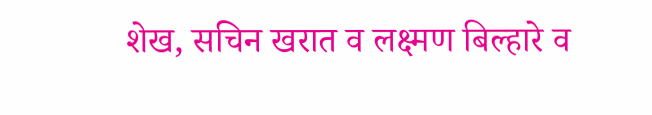शेख, सचिन खरात व लक्ष्मण बिल्हारे व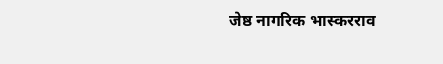जेष्ठ नागरिक भास्करराव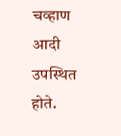चव्हाण आदी उपस्थित होते.